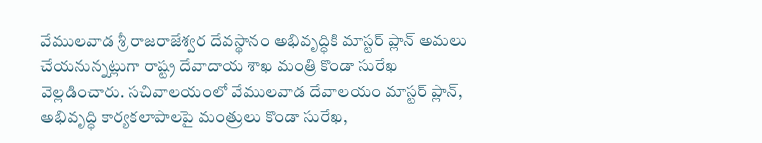వేములవాడ శ్రీ రాజరాజేశ్వర దేవస్థానం అభివృద్ధికి మాస్టర్ ప్లాన్ అమలు చేయనున్నట్లుగా రాష్ట్ర దేవాదాయ శాఖ మంత్రి కొండా సురేఖ వెల్లడించారు. సచివాలయంలో వేములవాడ దేవాలయం మాస్టర్ ప్లాన్, అభివృద్ధి కార్యకలాపాలపై మంత్రులు కొండా సురేఖ,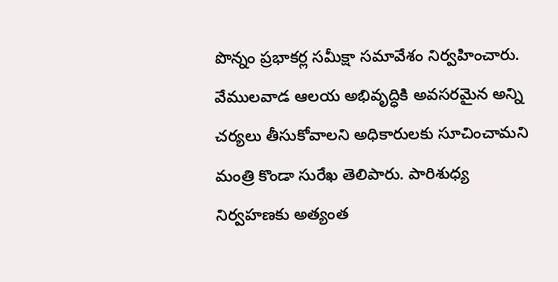పొన్నం ప్రభాకర్ల సమీక్షా సమావేశం నిర్వహించారు. వేములవాడ ఆలయ అభివృద్ధికి అవసరమైన అన్ని చర్యలు తీసుకోవాలని అధికారులకు సూచించామని మంత్రి కొండా సురేఖ తెలిపారు. పారిశుధ్య నిర్వహణకు అత్యంత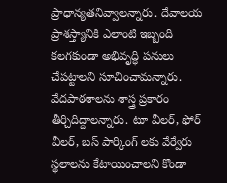ప్రాధాన్యతనివ్వాలన్నారు. దేవాలయ ప్రాశస్త్యానికి ఎలాంటి ఇబ్బంది కలగకుండా అభివృద్ధి పనులు చేపట్టాలని సూచించామన్నారు. వేదపాఠశాలను శాస్త్ర ప్రకారం తీర్చిదిద్దాలన్నారు. టూ వీలర్, ఫోర్ వీలర్, బస్ పార్కింగ్ లకు వేర్వేరు స్థలాలను కేటాయించాలని కొండా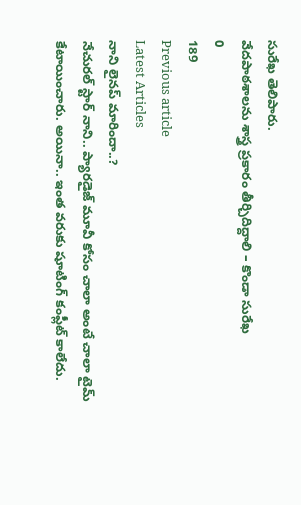సురేఖ తెలిపారు.
వేదపాఠశాలను శాస్త్ర ప్రకారం తీర్చిదిద్దాలి – కొండా సురేఖ
0
189
Previous article
Latest Articles
నాని లైనప్ మారిందా..?
నేచురల్ స్టార్ నాని.. ప్యారడైజ్ మూవీ కోసం చాలా అంటే చాలా టైమ్ కేటాయించారు. అయినా.. ఇంత వరుకు షూటింగ్ కంప్లీట్ కాలేదు.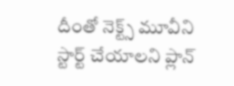దీంతో నెక్ట్స్ మూవీని స్టార్ట్ చేయాలని ప్లాన్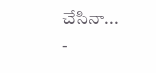చేసినా...
-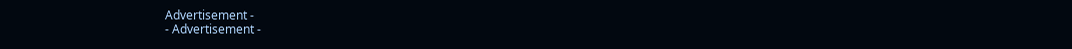Advertisement -
- Advertisement -